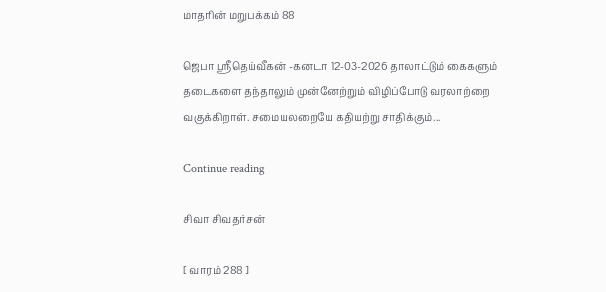மாதரின் மறுபக்கம் 88

ஜெபா ஸ்ரீதெய்வீகன் -கனடா 12-03-2026 தாலாட்டும் கைகளும் தடைகளை தந்தாலும் முன்னேற்றும் விழிப்போடு வரலாற்றை வகுக்கிறாள். சமையலறையே கதியற்று சாதிக்கும்...

Continue reading

சிவா சிவதர்சன்

[ வாரம் 288 ]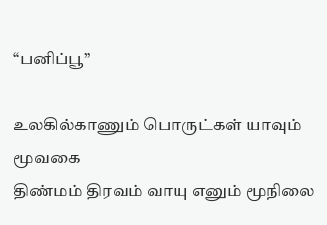“பனிப்பூ”

உலகில்காணும் பொருட்கள் யாவும் மூவகை
திண்மம் திரவம் வாயு எனும் மூநிலை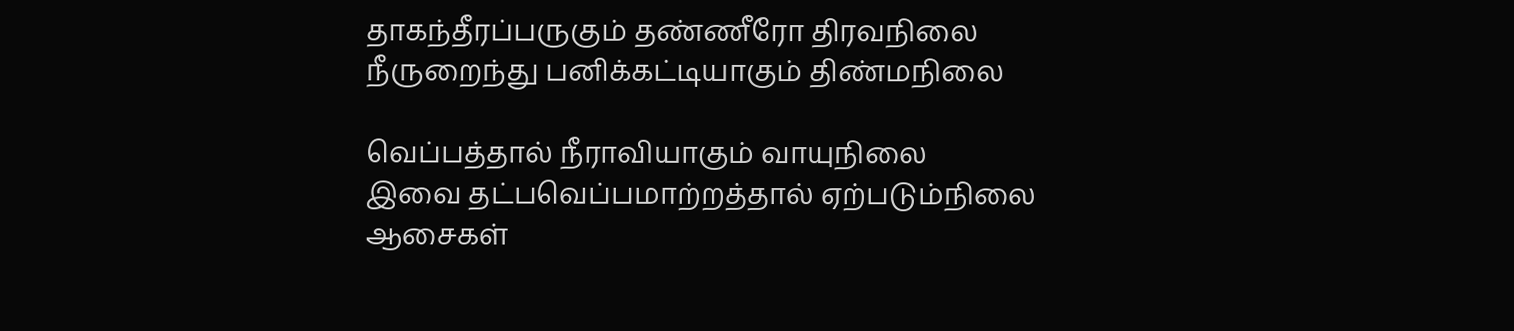தாகந்தீரப்பருகும் தண்ணீரோ திரவநிலை
நீருறைந்து பனிக்கட்டியாகும் திண்மநிலை

வெப்பத்தால் நீராவியாகும் வாயுநிலை
இவை தட்பவெப்பமாற்றத்தால் ஏற்படும்நிலை
ஆசைகள்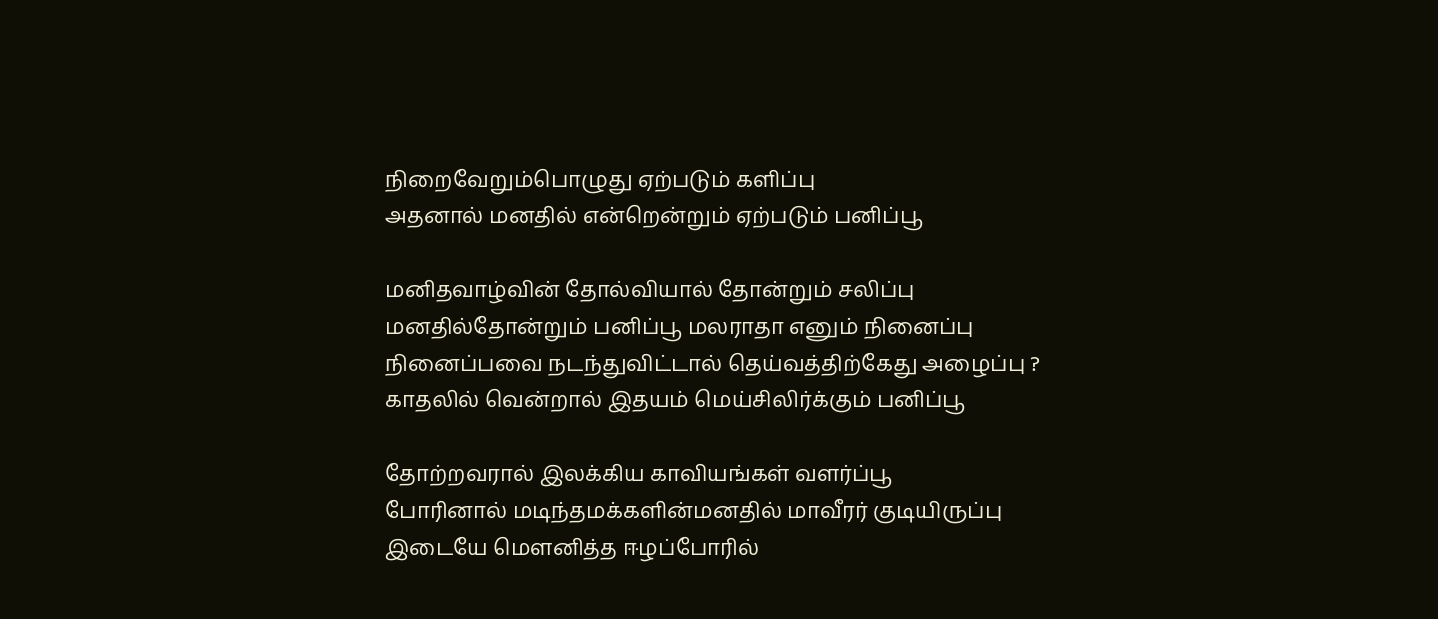நிறைவேறும்பொழுது ஏற்படும் களிப்பு
அதனால் மனதில் என்றென்றும் ஏற்படும் பனிப்பூ

மனிதவாழ்வின் தோல்வியால் தோன்றும் சலிப்பு
மனதில்தோன்றும் பனிப்பூ மலராதா எனும் நினைப்பு
நினைப்பவை நடந்துவிட்டால் தெய்வத்திற்கேது அழைப்பு ?
காதலில் வென்றால் இதயம் மெய்சிலிர்க்கும் பனிப்பூ

தோற்றவரால் இலக்கிய காவியங்கள் வளர்ப்பூ
போரினால் மடிந்தமக்களின்மனதில் மாவீரர் குடியிருப்பு
இடையே மௌனித்த ஈழப்போரில்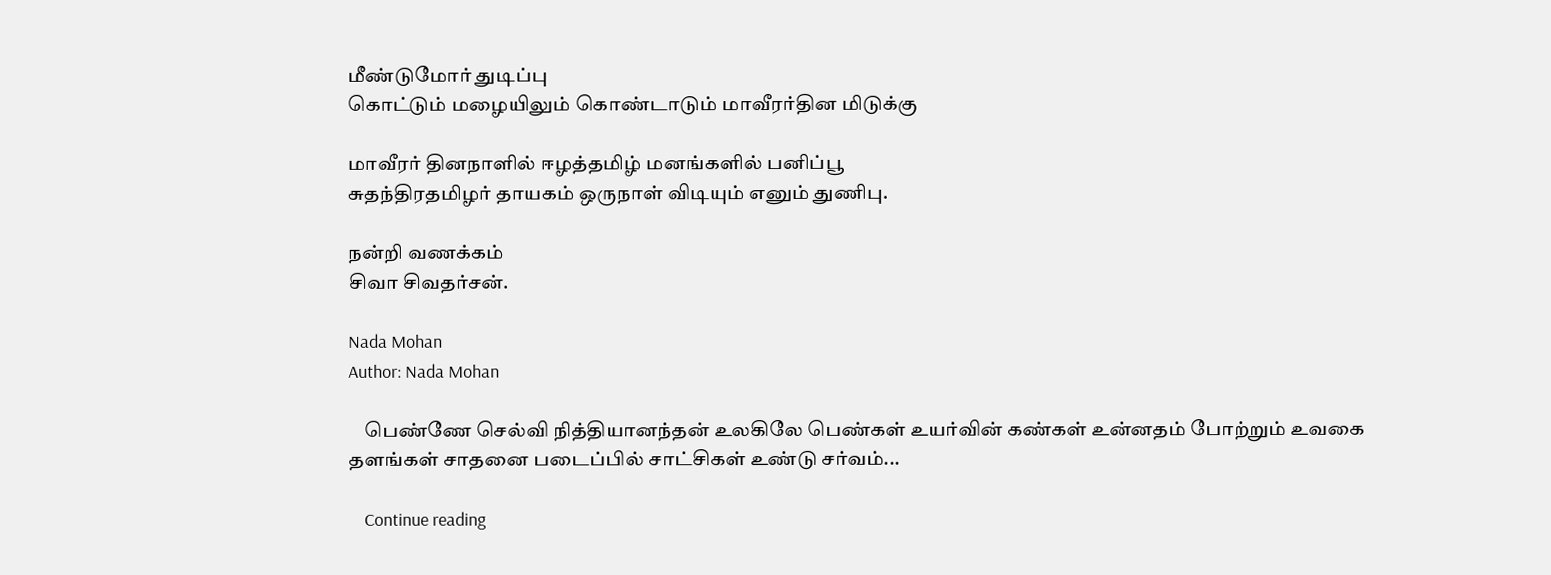மீண்டுமோர் துடிப்பு
கொட்டும் மழையிலும் கொண்டாடும் மாவீரர்தின மிடுக்கு

மாவீரர் தினநாளில் ஈழத்தமிழ் மனங்களில் பனிப்பூ
சுதந்திரதமிழர் தாயகம் ஒருநாள் விடியும் எனும் துணிபு.

நன்றி வணக்கம்
சிவா சிவதர்சன்.

Nada Mohan
Author: Nada Mohan

    பெண்ணே செல்வி நித்தியானந்தன் உலகிலே பெண்கள் உயர்வின் கண்கள் உன்னதம் போற்றும் உவகை தளங்கள் சாதனை படைப்பில் சாட்சிகள் உண்டு சர்வம்...

    Continue reading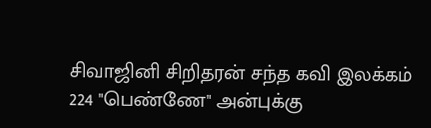சிவாஜினி சிறிதரன் சந்த கவி இலக்கம் 224 "பெண்ணே" அன்புக்கு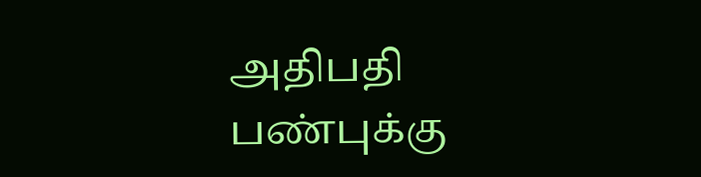அதிபதி பண்புக்கு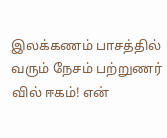இலக்கணம் பாசத்தில் வரும் நேசம் பற்றுணர் வில் ஈகம்! என்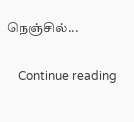நெஞ்சில்...

    Continue reading